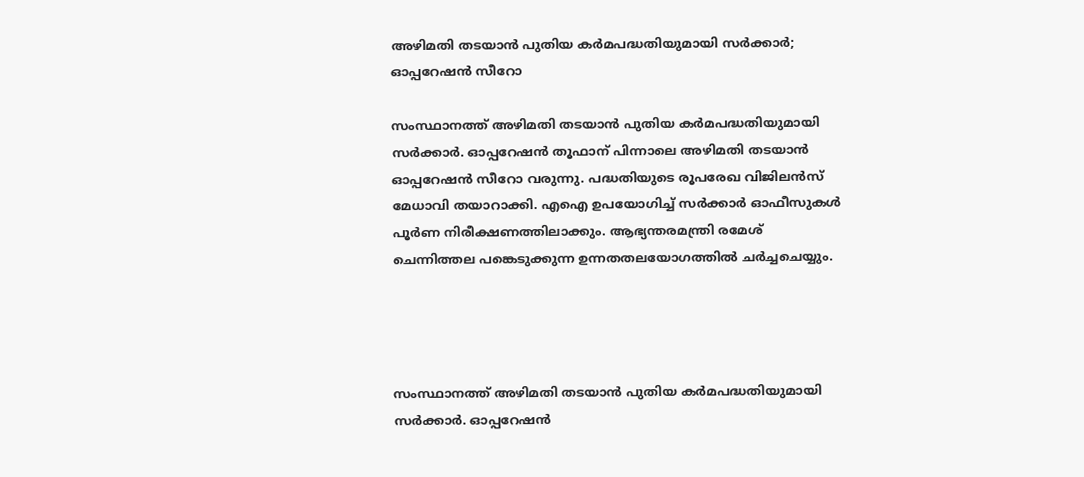അഴിമതി തടയാന്‍ പുതിയ കര്‍മപദ്ധതിയുമായി സര്‍ക്കാര്‍; ഓപ്പറേഷന്‍ സീറോ

സംസ്ഥാനത്ത് അഴിമതി തടയാന്‍ പുതിയ കര്‍മപദ്ധതിയുമായി സര്‍ക്കാര്‍. ഓപ്പറേഷന്‍ തൂഫാന് പിന്നാലെ അഴിമതി തടയാന്‍ ഓപ്പറേഷന്‍ സീറോ വരുന്നു. പദ്ധതിയുടെ രൂപരേഖ വിജിലന്‍സ് മേധാവി തയാറാക്കി. എഐ ഉപയോഗിച്ച് സര്‍ക്കാര്‍ ഓഫീസുകള്‍ പൂര്‍ണ നിരീക്ഷണത്തിലാക്കും. ആഭ്യന്തരമന്ത്രി രമേശ് ചെന്നിത്തല പങ്കെടുക്കുന്ന ഉന്നതതലയോഗത്തില്‍ ചര്‍ച്ചചെയ്യും.




സംസ്ഥാനത്ത് അഴിമതി തടയാന്‍ പുതിയ കര്‍മപദ്ധതിയുമായി സര്‍ക്കാര്‍. ഓപ്പറേഷന്‍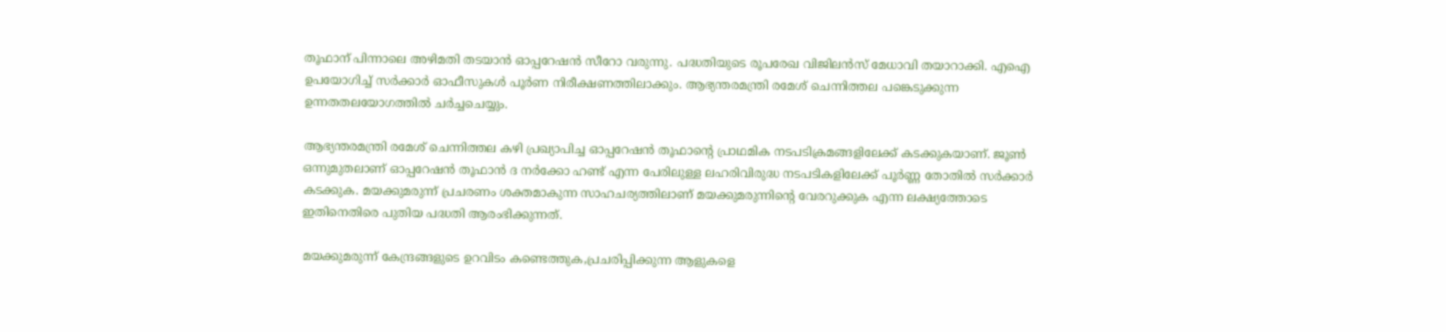തൂഫാന് പിന്നാലെ അഴിമതി തടയാന്‍ ഓപ്പറേഷന്‍ സീറോ വരുന്നു. പദ്ധതിയുടെ രൂപരേഖ വിജിലന്‍സ് മേധാവി തയാറാക്കി. എഐ ഉപയോഗിച്ച് സര്‍ക്കാര്‍ ഓഫീസുകള്‍ പൂര്‍ണ നിരീക്ഷണത്തിലാക്കും. ആഭ്യന്തരമന്ത്രി രമേശ് ചെന്നിത്തല പങ്കെടുക്കുന്ന ഉന്നതതലയോഗത്തില്‍ ചര്‍ച്ചചെയ്യും.

ആഭ്യന്തരമന്ത്രി രമേശ് ചെന്നിത്തല കഴി പ്രഖ്യാപിച്ച ഓപ്പറേഷന്‍ തൂഫാന്റെ പ്രാഥമിക നടപടിക്രമങ്ങളിലേക്ക് കടക്കുകയാണ്. ജൂണ്‍ ഒന്നുമുതലാണ് ഓപ്പറേഷന്‍ തൂഫാന്‍ ദ നര്‍ക്കോ ഹണ്ട് എന്ന പേരിലുള്ള ലഹരിവിരുദ്ധ നടപടികളിലേക്ക് പൂര്‍ണ്ണ തോതില്‍ സര്‍ക്കാര്‍ കടക്കുക. മയക്കുമരുന്ന് പ്രചരണം ശക്തമാകുന്ന സാഹചര്യത്തിലാണ് മയക്കുമരുന്നിന്റെ വേരറുക്കുക എന്ന ലക്ഷ്യത്തോടെ ഇതിനെതിരെ പുതിയ പദ്ധതി ആരംഭിക്കുന്നത്.

മയക്കുമരുന്ന് കേന്ദ്രങ്ങളുടെ ഉറവിടം കണ്ടെത്തുക,പ്രചരിപ്പിക്കുന്ന ആളുകളെ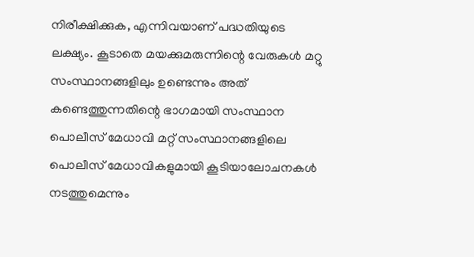നിരീക്ഷിക്കുക, എന്നിവയാണ് പദ്ധതിയുടെ ലക്ഷ്യം. കൂടാതെ മയക്കുമരുന്നിന്റെ വേരുകള്‍ മറ്റു സംസ്ഥാനങ്ങളിലും ഉണ്ടെന്നും അത് കണ്ടെത്തുന്നതിന്റെ ഭാഗമായി സംസ്ഥാന പൊലീസ് മേധാവി മറ്റ് സംസ്ഥാനങ്ങളിലെ പൊലീസ് മേധാവികളുമായി കൂടിയാലോചനകള്‍ നടത്തുമെന്നും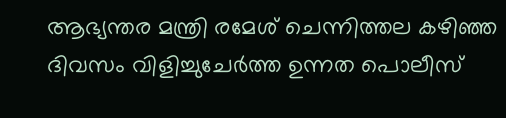ആഭ്യന്തര മന്ത്രി രമേശ് ചെന്നിത്തല കഴിഞ്ഞ ദിവസം വിളിച്ചുചേര്‍ത്ത ഉന്നത പൊലീസ്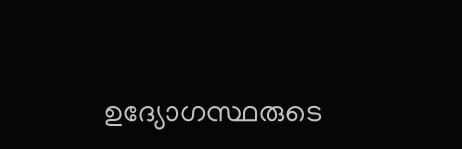ഉദ്യോഗസ്ഥരുടെ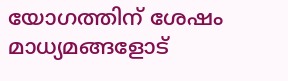യോഗത്തിന് ശേഷം മാധ്യമങ്ങളോട്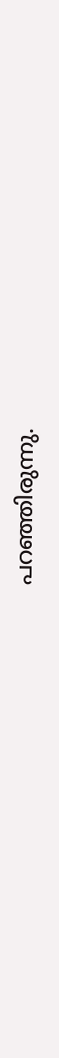പറഞ്ഞിരുന്നു.